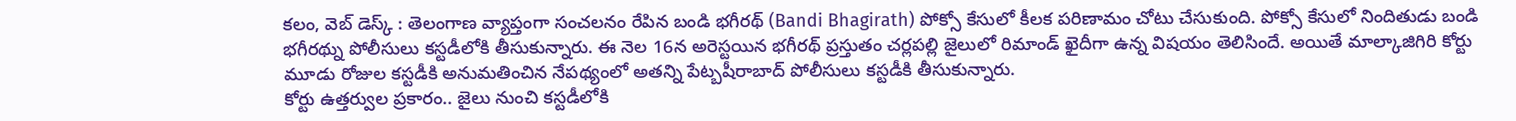కలం, వెబ్ డెస్క్ : తెలంగాణ వ్యాప్తంగా సంచలనం రేపిన బండి భగీరథ్ (Bandi Bhagirath) పోక్సో కేసులో కీలక పరిణామం చోటు చేసుకుంది. పోక్సో కేసులో నిందితుడు బండి భగీరథ్ను పోలీసులు కస్టడీలోకి తీసుకున్నారు. ఈ నెల 16న అరెస్టయిన భగీరథ్ ప్రస్తుతం చర్లపల్లి జైలులో రిమాండ్ ఖైదీగా ఉన్న విషయం తెలిసిందే. అయితే మాల్కాజిగిరి కోర్టు మూడు రోజుల కస్టడీకి అనుమతించిన నేపథ్యంలో అతన్ని పేట్బషీరాబాద్ పోలీసులు కస్టడీకి తీసుకున్నారు.
కోర్టు ఉత్తర్వుల ప్రకారం.. జైలు నుంచి కస్టడీలోకి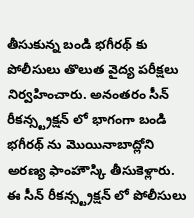తీసుకున్న బండి భగీరథ్ కు పోలీసులు తొలుత వైద్య పరీక్షలు నిర్వహించారు. అనంతరం సీన్ రీకన్స్ట్రక్షన్ లో భాగంగా బండి భగీరథ్ ను మొయినాబాద్లోని అరణ్య ఫాంహౌస్కి తీసుకెళ్లారు. ఈ సీన్ రీకన్స్ట్రక్షన్ లో పోలీసులు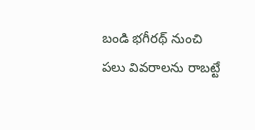బండి భగీరథ్ నుంచి పలు వివరాలను రాబట్టే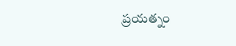ప్రయత్నం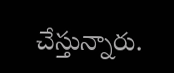చేస్తున్నారు.